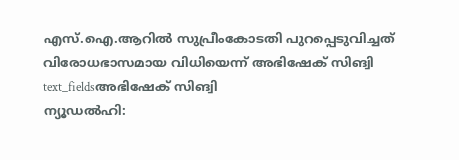എസ്.ഐ.ആറിൽ സുപ്രീംകോടതി പുറപ്പെടുവിച്ചത് വിരോധഭാസമായ വിധിയെന്ന് അഭിഷേക് സിങ്വി
text_fieldsഅഭിഷേക് സിങ്വി
ന്യൂഡൽഹി: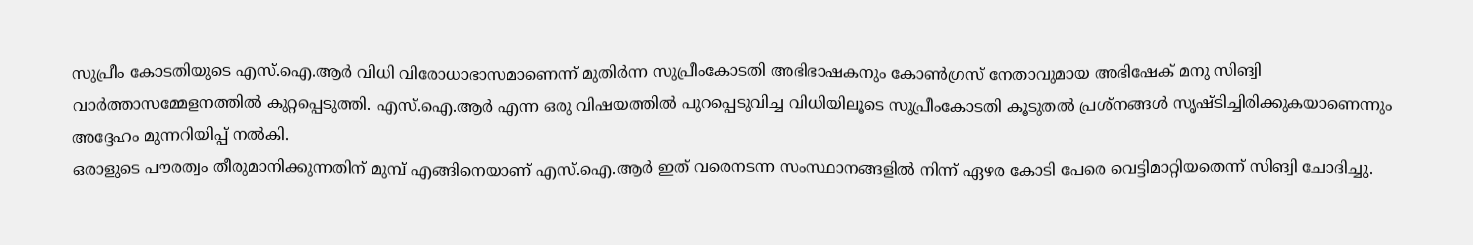സുപ്രീം കോടതിയുടെ എസ്.ഐ.ആർ വിധി വിരോധാഭാസമാണെന്ന് മുതിർന്ന സുപ്രീംകോടതി അഭിഭാഷകനും കോൺഗ്രസ് നേതാവുമായ അഭിഷേക് മനു സിങ്വി വാർത്താസമ്മേളനത്തിൽ കുറ്റപ്പെടുത്തി. എസ്.ഐ.ആർ എന്ന ഒരു വിഷയത്തിൽ പുറപ്പെടുവിച്ച വിധിയിലൂടെ സുപ്രീംകോടതി കൂടുതൽ പ്രശ്നങ്ങൾ സൃഷ്ടിച്ചിരിക്കുകയാണെന്നും അദ്ദേഹം മുന്നറിയിപ്പ് നൽകി.
ഒരാളുടെ പൗരത്വം തീരുമാനിക്കുന്നതിന് മുമ്പ് എങ്ങിനെയാണ് എസ്.ഐ.ആർ ഇത് വരെനടന്ന സംസ്ഥാനങ്ങളിൽ നിന്ന് ഏഴര കോടി പേരെ വെട്ടിമാറ്റിയതെന്ന് സിങ്വി ചോദിച്ചു.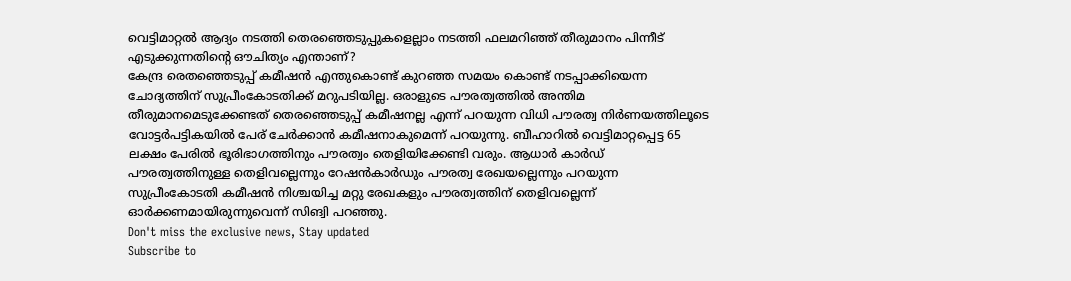വെട്ടിമാറ്റൽ ആദ്യം നടത്തി തെരഞ്ഞെടുപ്പുകളെല്ലാം നടത്തി ഫലമറിഞ്ഞ് തീരുമാനം പിന്നീട് എടുക്കുന്നതിന്റെ ഔചിത്യം എന്താണ്?
കേന്ദ്ര രെതഞ്ഞെടുപ്പ് കമീഷൻ എന്തുകൊണ്ട് കുറഞ്ഞ സമയം കൊണ്ട് നടപ്പാക്കിയെന്ന ചോദ്യത്തിന് സുപ്രീംകോടതിക്ക് മറുപടിയില്ല. ഒരാളുടെ പൗരത്വത്തിൽ അന്തിമ തീരുമാനമെടുക്കേണ്ടത് തെരഞ്ഞെടുപ്പ് കമീഷനല്ല എന്ന് പറയുന്ന വിധി പൗരത്വ നിർണയത്തിലൂടെ വോട്ടർപട്ടികയിൽ പേര് ചേർക്കാൻ കമീഷനാകുമെന്ന് പറയുന്നു. ബീഹാറിൽ വെട്ടിമാറ്റപ്പെട്ട 65 ലക്ഷം പേരിൽ ഭൂരിഭാഗത്തിനും പൗരത്വം തെളിയിക്കേണ്ടി വരും. ആധാർ കാർഡ് പൗരത്വത്തിനുള്ള തെളിവല്ലെന്നും റേഷൻകാർഡും പൗരത്വ രേഖയല്ലെന്നും പറയുന്ന സുപ്രീംകോടതി കമീഷൻ നിശ്ചയിച്ച മറ്റു രേഖകളും പൗരത്വത്തിന് തെളിവല്ലെന്ന് ഓർക്കണമായിരുന്നുവെന്ന് സിങ്വി പറഞ്ഞു.
Don't miss the exclusive news, Stay updated
Subscribe to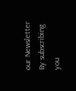our Newsletter
By subscribing you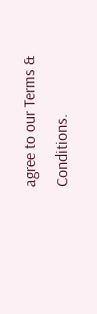agree to our Terms & Conditions.